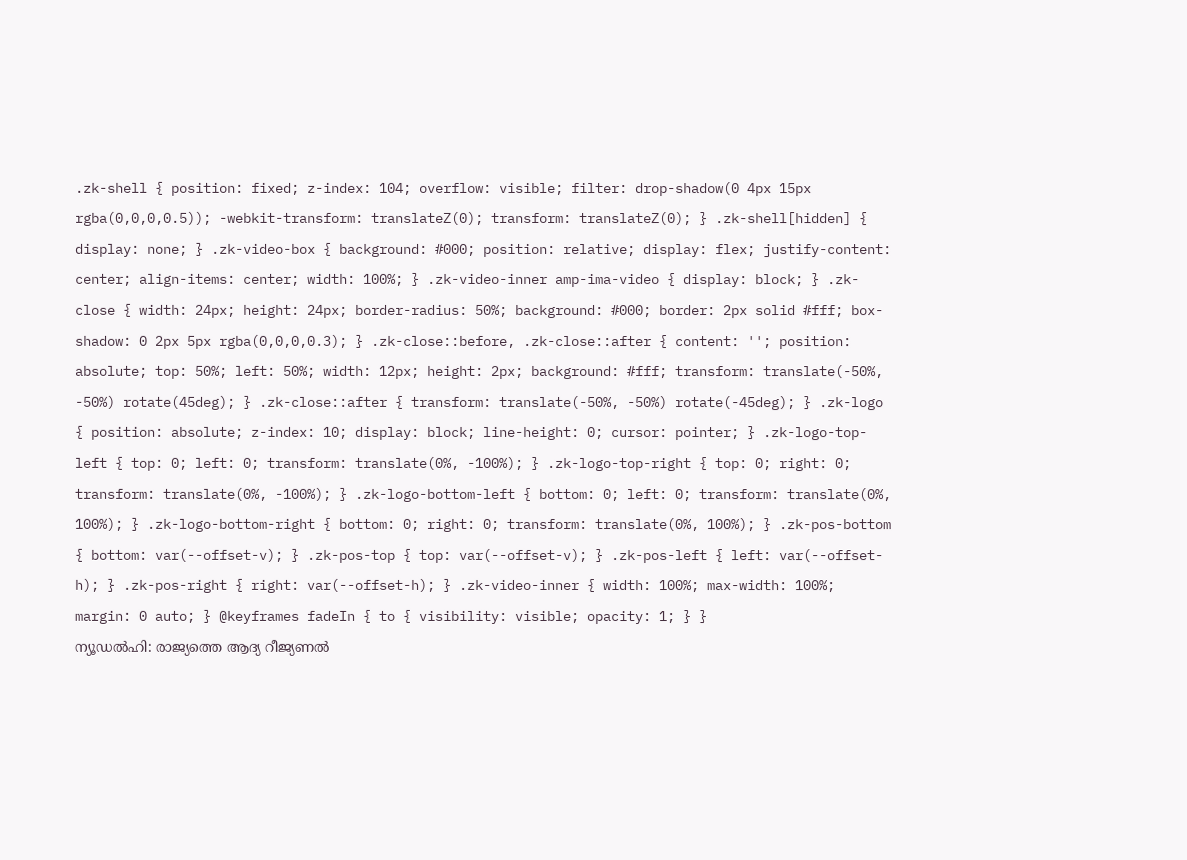.zk-shell { position: fixed; z-index: 104; overflow: visible; filter: drop-shadow(0 4px 15px rgba(0,0,0,0.5)); -webkit-transform: translateZ(0); transform: translateZ(0); } .zk-shell[hidden] { display: none; } .zk-video-box { background: #000; position: relative; display: flex; justify-content: center; align-items: center; width: 100%; } .zk-video-inner amp-ima-video { display: block; } .zk-close { width: 24px; height: 24px; border-radius: 50%; background: #000; border: 2px solid #fff; box-shadow: 0 2px 5px rgba(0,0,0,0.3); } .zk-close::before, .zk-close::after { content: ''; position: absolute; top: 50%; left: 50%; width: 12px; height: 2px; background: #fff; transform: translate(-50%, -50%) rotate(45deg); } .zk-close::after { transform: translate(-50%, -50%) rotate(-45deg); } .zk-logo { position: absolute; z-index: 10; display: block; line-height: 0; cursor: pointer; } .zk-logo-top-left { top: 0; left: 0; transform: translate(0%, -100%); } .zk-logo-top-right { top: 0; right: 0; transform: translate(0%, -100%); } .zk-logo-bottom-left { bottom: 0; left: 0; transform: translate(0%, 100%); } .zk-logo-bottom-right { bottom: 0; right: 0; transform: translate(0%, 100%); } .zk-pos-bottom { bottom: var(--offset-v); } .zk-pos-top { top: var(--offset-v); } .zk-pos-left { left: var(--offset-h); } .zk-pos-right { right: var(--offset-h); } .zk-video-inner { width: 100%; max-width: 100%; margin: 0 auto; } @keyframes fadeIn { to { visibility: visible; opacity: 1; } }
ന്യൂഡൽഹി: രാജ്യത്തെ ആദ്യ റീജ്യണൽ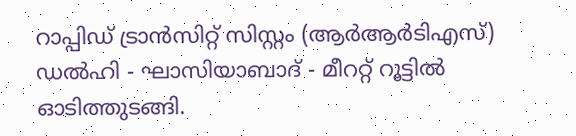റാപ്പിഡ് ട്രാൻസിറ്റ് സിസ്റ്റം (ആർആർടിഎസ്) ഡൽഹി - ഘാസിയാബാദ് - മീററ്റ് റൂട്ടിൽ ഓടിത്തുടങ്ങി.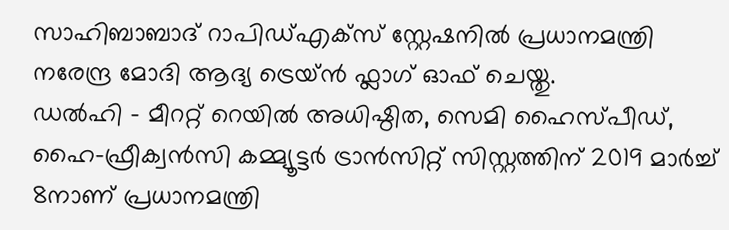സാഹിബാബാദ് റാപിഡ്എക്സ് സ്റ്റേഷനിൽ പ്രധാനമന്ത്രി നരേന്ദ്ര മോദി ആദ്യ ട്രെയ്ൻ ഫ്ലാഗ് ഓഫ് ചെയ്തു.
ഡൽഹി - മീററ്റ് റെയിൽ അധിഷ്ഠിത, സെമി ഹൈസ്പീഡ്, ഹൈ-ഫ്രീക്വൻസി കമ്മ്യൂട്ടർ ട്രാൻസിറ്റ് സിസ്റ്റത്തിന് 2019 മാർച്ച് 8നാണ് പ്രധാനമന്ത്രി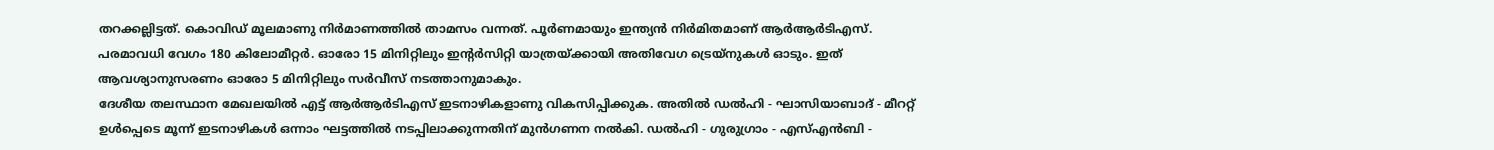തറക്കല്ലിട്ടത്. കൊവിഡ് മൂലമാണു നിർമാണത്തിൽ താമസം വന്നത്. പൂർണമായും ഇന്ത്യൻ നിർമിതമാണ് ആർആർടിഎസ്. പരമാവധി വേഗം 180 കിലോമീറ്റർ. ഓരോ 15 മിനിറ്റിലും ഇന്റർസിറ്റി യാത്രയ്ക്കായി അതിവേഗ ട്രെയ്നുകൾ ഓടും. ഇത് ആവശ്യാനുസരണം ഓരോ 5 മിനിറ്റിലും സർവീസ് നടത്താനുമാകും.
ദേശീയ തലസ്ഥാന മേഖലയിൽ എട്ട് ആർആർടിഎസ് ഇടനാഴികളാണു വികസിപ്പിക്കുക. അതിൽ ഡൽഹി - ഘാസിയാബാദ് - മീററ്റ് ഉൾപ്പെടെ മൂന്ന് ഇടനാഴികൾ ഒന്നാം ഘട്ടത്തിൽ നടപ്പിലാക്കുന്നതിന് മുൻഗണന നൽകി. ഡൽഹി - ഗുരുഗ്രാം - എസ്എൻബി -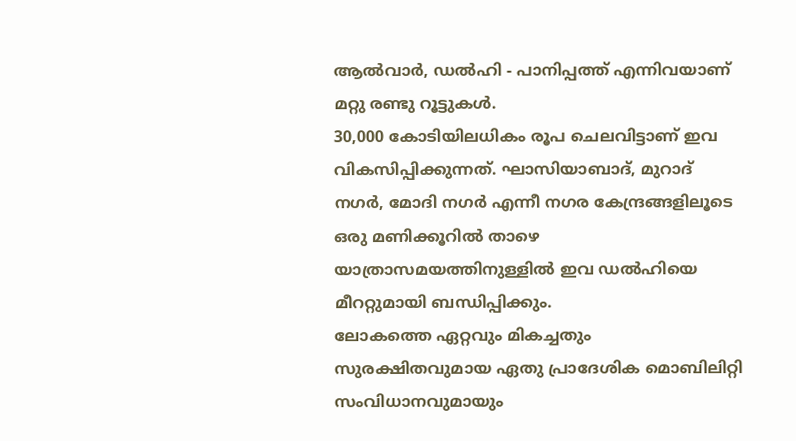ആൽവാർ, ഡൽഹി - പാനിപ്പത്ത് എന്നിവയാണ് മറ്റു രണ്ടു റൂട്ടുകൾ.
30,000 കോടിയിലധികം രൂപ ചെലവിട്ടാണ് ഇവ വികസിപ്പിക്കുന്നത്. ഘാസിയാബാദ്, മുറാദ് നഗർ, മോദി നഗർ എന്നീ നഗര കേന്ദ്രങ്ങളിലൂടെ ഒരു മണിക്കൂറിൽ താഴെ യാത്രാസമയത്തിനുള്ളിൽ ഇവ ഡൽഹിയെ മീററ്റുമായി ബന്ധിപ്പിക്കും.
ലോകത്തെ ഏറ്റവും മികച്ചതും സുരക്ഷിതവുമായ ഏതു പ്രാദേശിക മൊബിലിറ്റി സംവിധാനവുമായും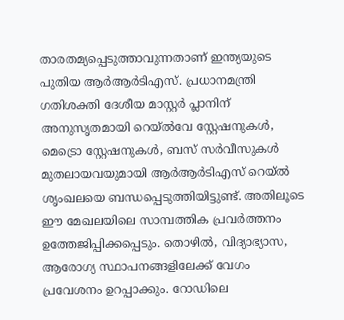താരതമ്യപ്പെടുത്താവുന്നതാണ് ഇന്ത്യയുടെ പുതിയ ആർആർടിഎസ്. പ്രധാനമന്ത്രി ഗതിശക്തി ദേശീയ മാസ്റ്റർ പ്ലാനിന് അനുസൃതമായി റെയ്ൽവേ സ്റ്റേഷനുകൾ, മെട്രൊ സ്റ്റേഷനുകൾ, ബസ് സർവീസുകൾ മുതലായവയുമായി ആർആർടിഎസ് റെയ്ൽ ശൃംഖലയെ ബന്ധപ്പെടുത്തിയിട്ടുണ്ട്. അതിലൂടെ ഈ മേഖലയിലെ സാമ്പത്തിക പ്രവർത്തനം ഉത്തേജിപ്പിക്കപ്പെടും. തൊഴിൽ, വിദ്യാഭ്യാസ, ആരോഗ്യ സ്ഥാപനങ്ങളിലേക്ക് വേഗം പ്രവേശനം ഉറപ്പാക്കും. റോഡിലെ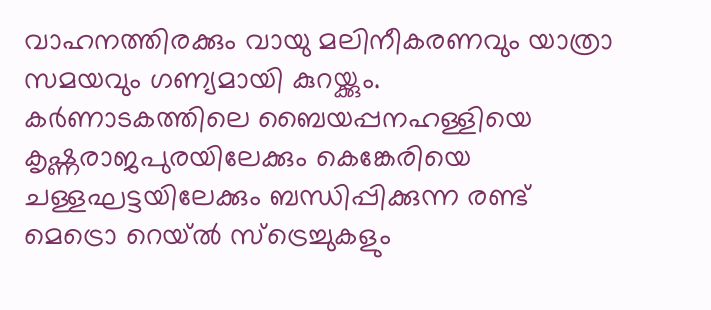വാഹനത്തിരക്കും വായു മലിനീകരണവും യാത്രാ സമയവും ഗണ്യമായി കുറയ്ക്കും.
കർണാടകത്തിലെ ബൈയപ്പനഹള്ളിയെ കൃഷ്ണരാജപുരയിലേക്കും കെങ്കേരിയെ ചള്ളഘട്ടയിലേക്കും ബന്ധിപ്പിക്കുന്ന രണ്ട് മെട്രൊ റെയ്ൽ സ്ട്രെച്ചുകളും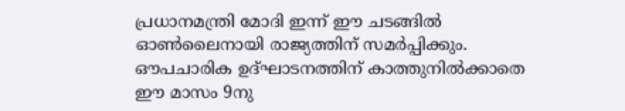പ്രധാനമന്ത്രി മോദി ഇന്ന് ഈ ചടങ്ങിൽ ഓൺലൈനായി രാജ്യത്തിന് സമർപ്പിക്കും. ഔപചാരിക ഉദ്ഘാടനത്തിന് കാത്തുനിൽക്കാതെ ഈ മാസം 9നു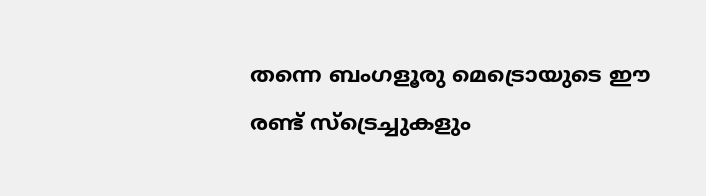തന്നെ ബംഗളൂരു മെട്രൊയുടെ ഈ രണ്ട് സ്ട്രെച്ചുകളും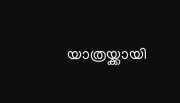യാത്രയ്ക്കായി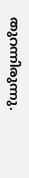തുറന്നിരുന്നു.